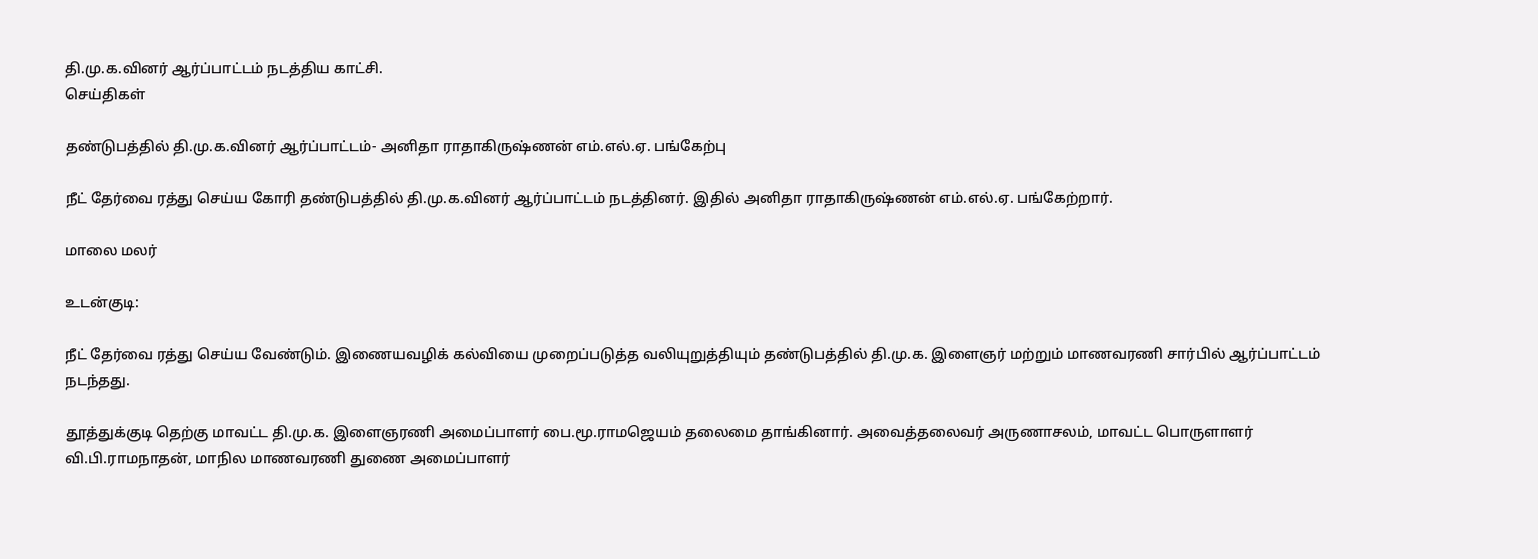தி.மு.க.வினர் ஆர்ப்பாட்டம் நடத்திய காட்சி.
செய்திகள்

தண்டுபத்தில் தி.மு.க.வினர் ஆர்ப்பாட்டம்- அனிதா ராதாகிருஷ்ணன் எம்.எல்.ஏ. பங்கேற்பு

நீட் தேர்வை ரத்து செய்ய கோரி தண்டுபத்தில் தி.மு.க.வினர் ஆர்ப்பாட்டம் நடத்தினர். இதில் அனிதா ராதாகிருஷ்ணன் எம்.எல்.ஏ. பங்கேற்றார்.

மாலை மலர்

உடன்குடி:

நீட் தேர்வை ரத்து செய்ய வேண்டும். இணையவழிக் கல்வியை முறைப்படுத்த வலியுறுத்தியும் தண்டுபத்தில் தி.மு.க. இளைஞர் மற்றும் மாணவரணி சார்பில் ஆர்ப்பாட்டம் நடந்தது.

தூத்துக்குடி தெற்கு மாவட்ட தி.மு.க. இளைஞரணி அமைப்பாளர் பை.மூ.ராமஜெயம் தலைமை தாங்கினார். அவைத்தலைவர் அருணாசலம், மாவட்ட பொருளாளர் வி.பி.ராமநாதன், மாநில மாணவரணி துணை அமைப்பாளர்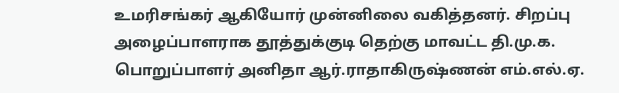உமரிசங்கர் ஆகியோர் முன்னிலை வகித்தனர். சிறப்பு அழைப்பாளராக தூத்துக்குடி தெற்கு மாவட்ட தி.மு.க. பொறுப்பாளர் அனிதா ஆர்.ராதாகிருஷ்ணன் எம்.எல்.ஏ.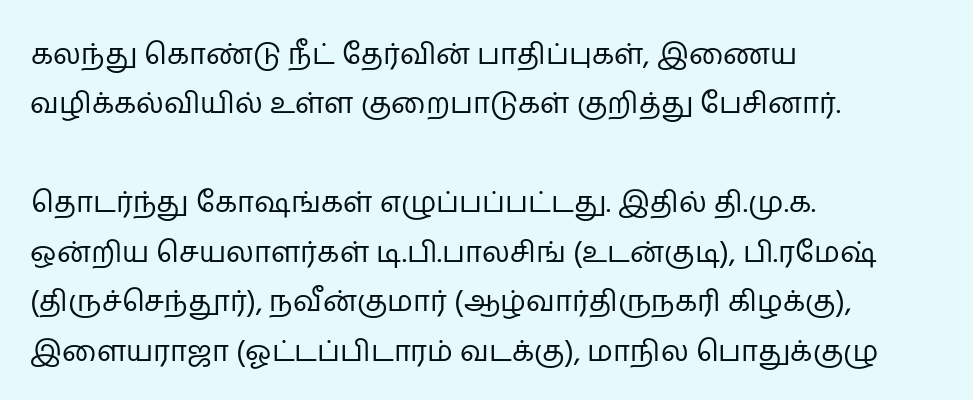கலந்து கொண்டு நீட் தேர்வின் பாதிப்புகள், இணைய வழிக்கல்வியில் உள்ள குறைபாடுகள் குறித்து பேசினார்.

தொடர்ந்து கோஷங்கள் எழுப்பப்பட்டது. இதில் தி.மு.க. ஒன்றிய செயலாளர்கள் டி.பி.பாலசிங் (உடன்குடி), பி.ரமேஷ் (திருச்செந்தூர்), நவீன்குமார் (ஆழ்வார்திருநகரி கிழக்கு), இளையராஜா (ஓட்டப்பிடாரம் வடக்கு), மாநில பொதுக்குழு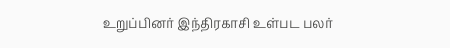உறுப்பினர் இந்திரகாசி உள்பட பலர்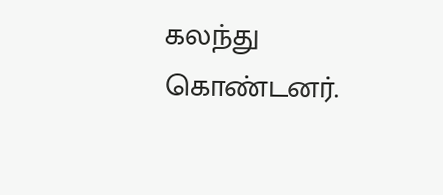கலந்து கொண்டனர்.